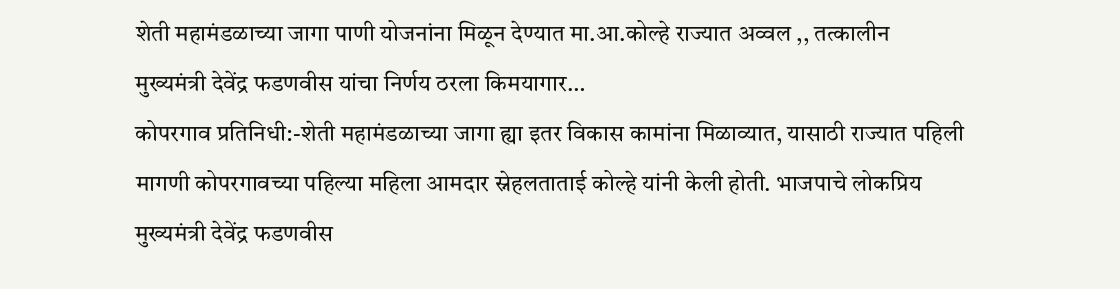शेती महामंडळाच्या जागा पाणी योजनांना मिळून देण्यात मा.आ.कोल्हे राज्यात अव्वल ,, तत्कालीन मुख्यमंत्री देवेंद्र फडणवीस यांचा निर्णय ठरला किमयागार…
कोपरगाव प्रतिनिधी:-शेती महामंडळाच्या जागा ह्या इतर विकास कामांना मिळाव्यात, यासाठी राज्यात पहिली मागणी कोपरगावच्या पहिल्या महिला आमदार स्नेहलताताई कोल्हे यांनी केली होती. भाजपाचे लोकप्रिय मुख्यमंत्री देवेंद्र फडणवीस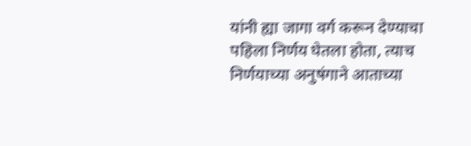यांनी ह्या जागा वर्ग करून देण्याचा पहिला निर्णय घेतला होता, त्याच निर्णयाच्या अनुषंगाने आताच्या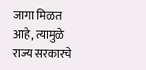जागा मिळत आहे, त्यामुळे राज्य सरकारचे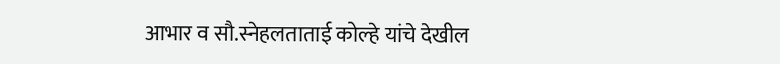आभार व सौ.स्नेहलताताई कोल्हे यांचे देखील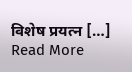विशेष प्रयत्न […]
Read More